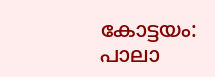കോട്ടയം: പാലാ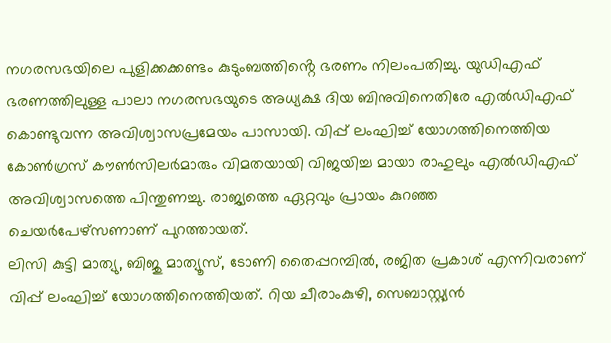നഗരസഭയിലെ പുളിക്കക്കണ്ടം കുടുംബത്തിൻ്റെ ഭരണം നിലംപതിച്ചു. യുഡിഎഫ് ഭരണത്തിലുള്ള പാലാ നഗരസഭയുടെ അധ്യക്ഷ ദിയ ബിനുവിനെതിരേ എൽഡിഎഫ് കൊണ്ടുവന്ന അവിശ്വാസപ്രമേയം പാസായി. വിപ്പ് ലംഘിച്ച് യോഗത്തിനെത്തിയ കോൺഗ്രസ് കൗൺസിലർമാരും വിമതയായി വിജയിച്ച മായാ രാഹുലും എൽഡിഎഫ് അവിശ്വാസത്തെ പിന്തുണച്ചു. രാജ്യത്തെ ഏറ്റവും പ്രായം കുറഞ്ഞ ചെയർപേഴ്സണാണ് പുറത്തായത്.
ലിസി കുട്ടി മാത്യു, ബിജു മാത്യൂസ്, ടോണി തൈപ്പറമ്പിൽ, രജിത പ്രകാശ് എന്നിവരാണ് വിപ്പ് ലംഘിച്ച് യോഗത്തിനെത്തിയത്. റിയ ചീരാംകുഴി, സെബാസ്റ്റ്യൻ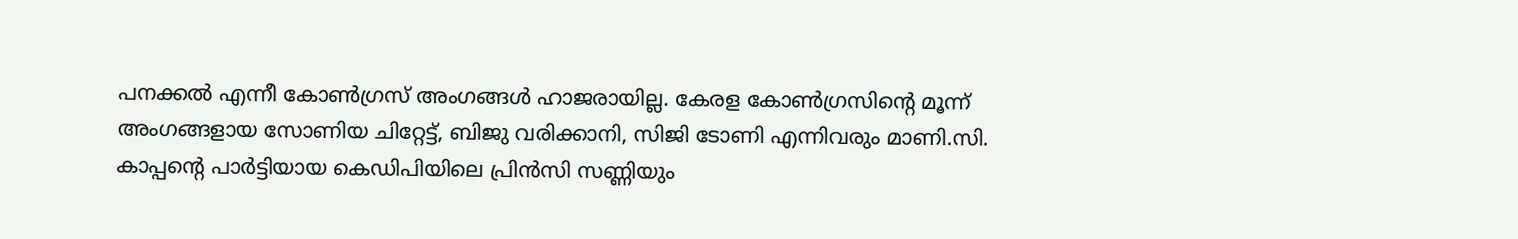പനക്കൽ എന്നീ കോൺഗ്രസ് അംഗങ്ങൾ ഹാജരായില്ല. കേരള കോൺഗ്രസിൻ്റെ മൂന്ന് അംഗങ്ങളായ സോണിയ ചിറ്റേട്ട്, ബിജു വരിക്കാനി, സിജി ടോണി എന്നിവരും മാണി.സി. കാപ്പന്റെ പാർട്ടിയായ കെഡിപിയിലെ പ്രിൻസി സണ്ണിയും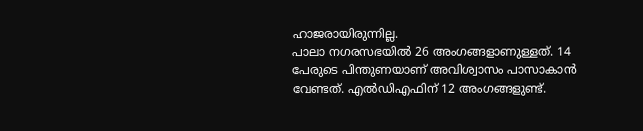ഹാജരായിരുന്നില്ല.
പാലാ നഗരസഭയിൽ 26 അംഗങ്ങളാണുള്ളത്. 14 പേരുടെ പിന്തുണയാണ് അവിശ്വാസം പാസാകാൻ വേണ്ടത്. എൽഡിഎഫിന് 12 അംഗങ്ങളുണ്ട്.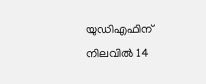യുഡിഎഫിന് നിലവിൽ 14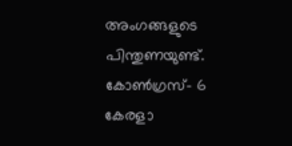അംഗങ്ങളുടെ പിന്തുണയുണ്ട്. കോൺഗ്രസ്- 6 കേരളാ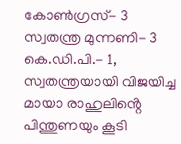കോൺഗ്രസ്- 3 സ്വതന്ത്ര മുന്നണി- 3 കെ.ഡി.പി.- 1, സ്വതന്ത്രയായി വിജയിച്ച മായാ രാഹുലിൻ്റെ പിന്തുണയും കൂടി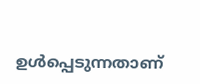ഉൾപ്പെടുന്നതാണ്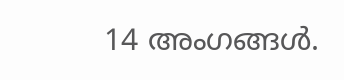14 അംഗങ്ങൾ.